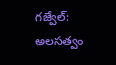గజ్వేల్: అలసత్వం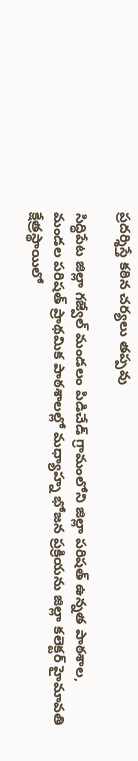ప్రదర్శిస్తే కఠిన చర్యలు తప్పవు

సిద్ధిపేట జిల్లా గజ్వేల్ మండలం పిడిచేడ్ గ్రామంలోని జిల్లా పరిషత్ ఉన్నత పాఠశాల, మండల పరిషత్ ప్రాథమిక పాఠశాలల్లో మధ్యాహ్న భోజన ప్రక్రియను జిల్లా కలెక్టర్ హైమావతి క్షేత్రస్థాయిలో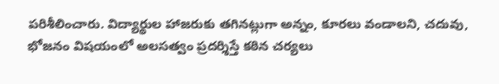పరిశీలించారు. విద్యార్థుల హాజరుకు తగినట్లుగా అన్నం, కూరలు వండాలని, చదువు, భోజనం విషయంలో అలసత్వం ప్రదర్శిస్తే కఠిన చర్యలు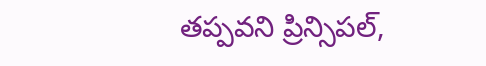తప్పవని ప్రిన్సిపల్,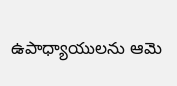ఉపాధ్యాయులను ఆమె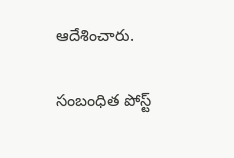ఆదేశించారు.

సంబంధిత పోస్ట్